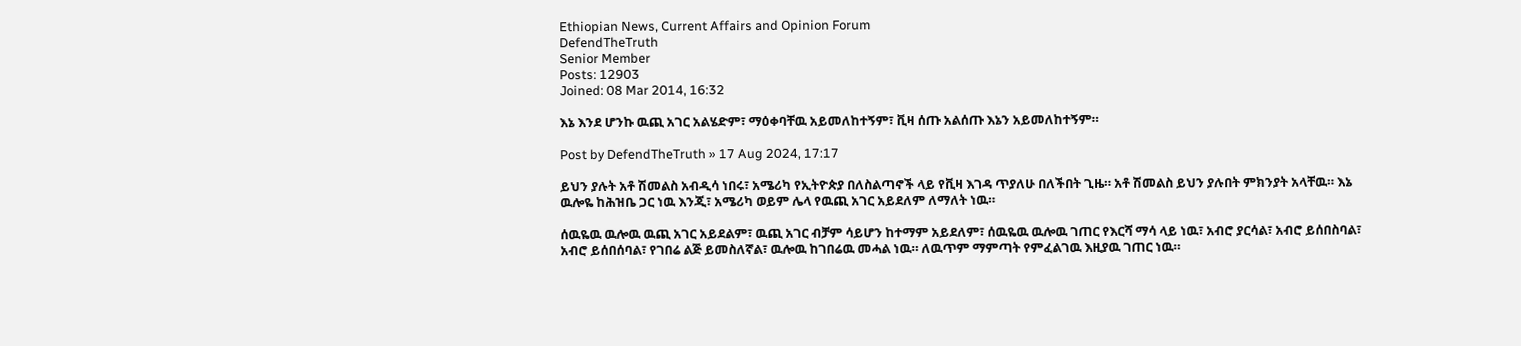Ethiopian News, Current Affairs and Opinion Forum
DefendTheTruth
Senior Member
Posts: 12903
Joined: 08 Mar 2014, 16:32

እኔ እንደ ሆንኩ ዉጪ አገር አልሄድም፣ ማዕቀባቸዉ አይመለከተኝም፣ ቪዛ ሰጡ አልሰጡ እኔን አይመለከተኝም።

Post by DefendTheTruth » 17 Aug 2024, 17:17

ይህን ያሉት አቶ ሽመልስ አብዲሳ ነበሩ፣ አሜሪካ የኢትዮጵያ በለስልጣኖች ላይ የቪዛ እገዳ ጥያለሁ በለችበት ጊዜ። አቶ ሽመልስ ይህን ያሉበት ምክንያት አላቸዉ። እኔ ዉሎዬ ከሕዝቤ ጋር ነዉ እንጂ፣ አሜሪካ ወይም ሌላ የዉጪ አገር አይደለም ለማለት ነዉ።

ሰዉዬዉ ዉሎዉ ዉጪ አገር አይደልም፣ ዉጪ አገር ብቻም ሳይሆን ከተማም አይደለም፣ ሰዉዬዉ ዉሎዉ ገጠር የእርሻ ማሳ ላይ ነዉ፣ አብሮ ያርሳል፣ አብሮ ይሰበስባል፣ አብሮ ይሰበሰባል፣ የገበሬ ልጅ ይመስለኛል፣ ዉሎዉ ከገበሬዉ መሓል ነዉ። ለዉጥም ማምጣት የምፈልገዉ እዚያዉ ገጠር ነዉ።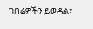ገበሬዎችን ይወዳል፣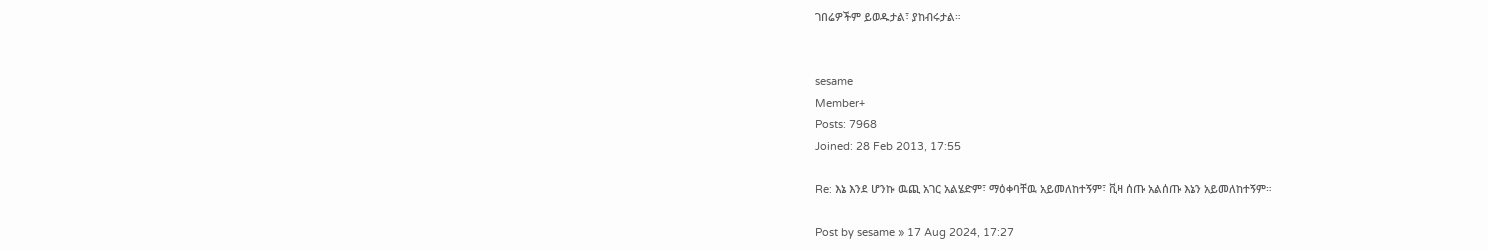ገበሬዎችም ይወዱታል፣ ያከብሩታል።


sesame
Member+
Posts: 7968
Joined: 28 Feb 2013, 17:55

Re: እኔ እንደ ሆንኩ ዉጪ አገር አልሄድም፣ ማዕቀባቸዉ አይመለከተኝም፣ ቪዛ ሰጡ አልሰጡ እኔን አይመለከተኝም።

Post by sesame » 17 Aug 2024, 17:27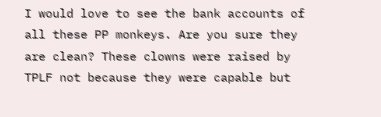I would love to see the bank accounts of all these PP monkeys. Are you sure they are clean? These clowns were raised by TPLF not because they were capable but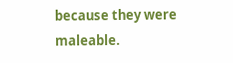because they were maleable.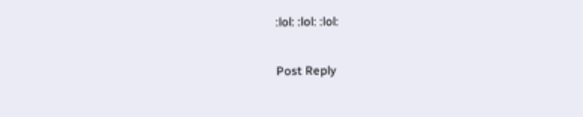:lol: :lol: :lol:

Post Reply